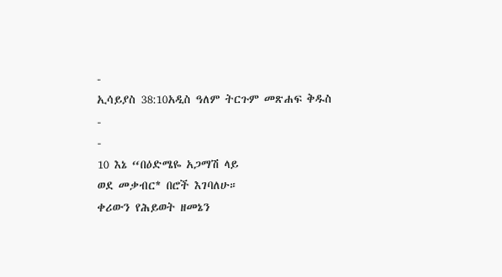-
ኢሳይያስ 38:10አዲስ ዓለም ትርጉም መጽሐፍ ቅዱስ
-
-
10 እኔ “በዕድሜዬ አጋማሽ ላይ
ወደ መቃብር* በሮች እገባለሁ።
ቀሪውን የሕይወት ዘመኔን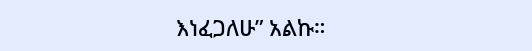እነፈጋለሁ” አልኩ።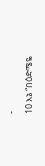-
10 እኔ “በዕድሜዬ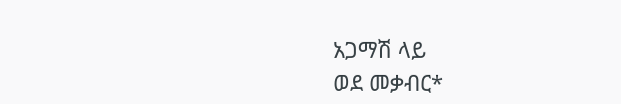አጋማሽ ላይ
ወደ መቃብር*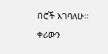በሮች እገባለሁ።
ቀሪውን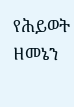የሕይወት ዘመኔን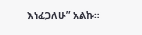እነፈጋለሁ” አልኩ።